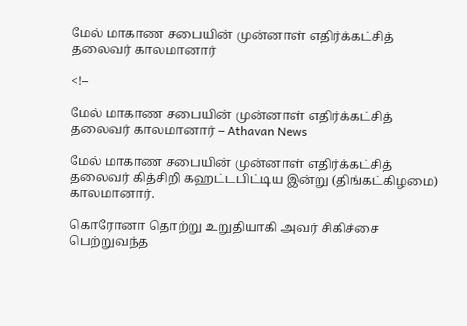மேல் மாகாண சபையின் முன்னாள் எதிர்க்கட்சித் தலைவர் காலமானார்

<!–

மேல் மாகாண சபையின் முன்னாள் எதிர்க்கட்சித் தலைவர் காலமானார் – Athavan News

மேல் மாகாண சபையின் முன்னாள் எதிர்க்கட்சித் தலைவர் கித்சிறி கஹட்டபிட்டிய இன்று (திங்கட்கிழமை) காலமானார்.

கொரோனா தொற்று உறுதியாகி அவர் சிகிச்சை பெற்றுவந்த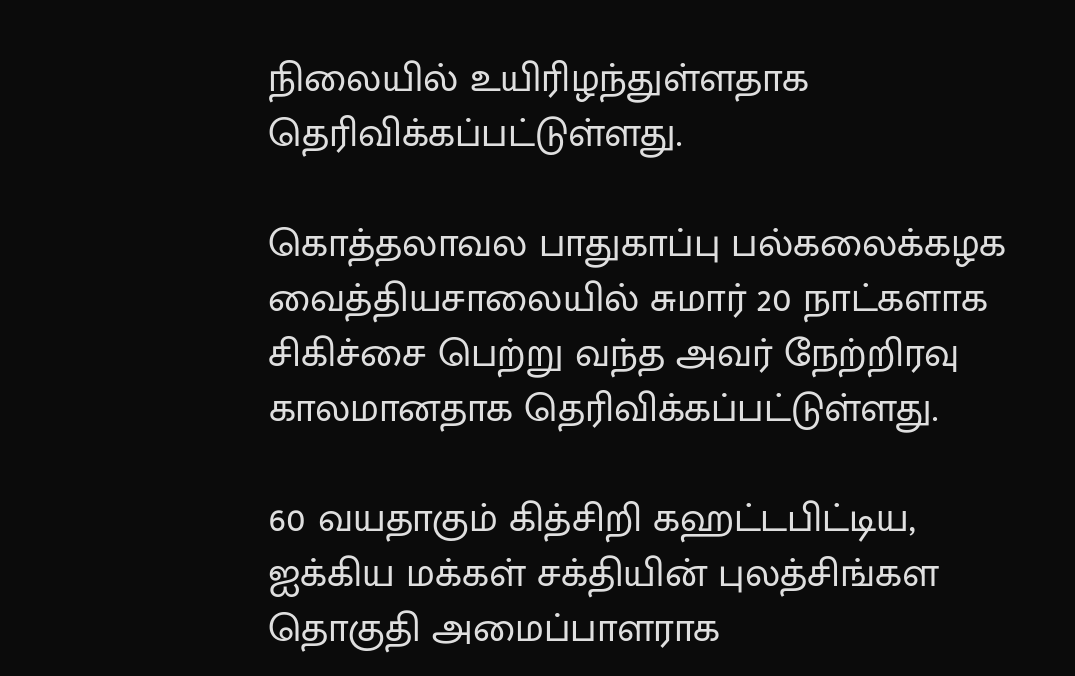நிலையில் உயிரிழந்துள்ளதாக தெரிவிக்கப்பட்டுள்ளது.

கொத்தலாவல பாதுகாப்பு பல்கலைக்கழக வைத்தியசாலையில் சுமார் 20 நாட்களாக சிகிச்சை பெற்று வந்த அவர் நேற்றிரவு காலமானதாக தெரிவிக்கப்பட்டுள்ளது.

60 வயதாகும் கித்சிறி கஹட்டபிட்டிய, ஐக்கிய மக்கள் சக்தியின் புலத்சிங்கள தொகுதி அமைப்பாளராக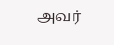அவர்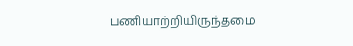பணியாற்றியிருந்தமை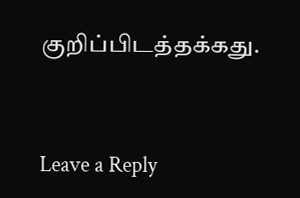குறிப்பிடத்தக்கது.


Leave a Reply